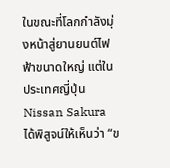ในขณะที่โลกกำลังมุ่งหน้าสู่ยานยนต์ไฟฟ้าขนาดใหญ่ แต่ในประเทศญี่ปุ่น Nissan Sakura ได้พิสูจน์ให้เห็นว่า “ข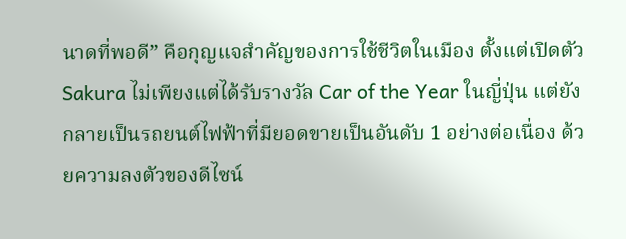นาดที่พอดี” คือกุญแจสำคัญของการใช้ชีวิตในเมือง ตั้งแต่เปิดตัว Sakura ไม่เพียงแต่ได้รับรางวัล Car of the Year ในญี่ปุ่น แต่ยังกลายเป็นรถยนต์ไฟฟ้าที่มียอดขายเป็นอันดับ 1 อย่างต่อเนื่อง ด้วยความลงตัวของดีไซน์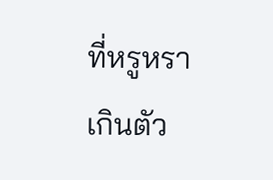ที่หรูหราเกินตัว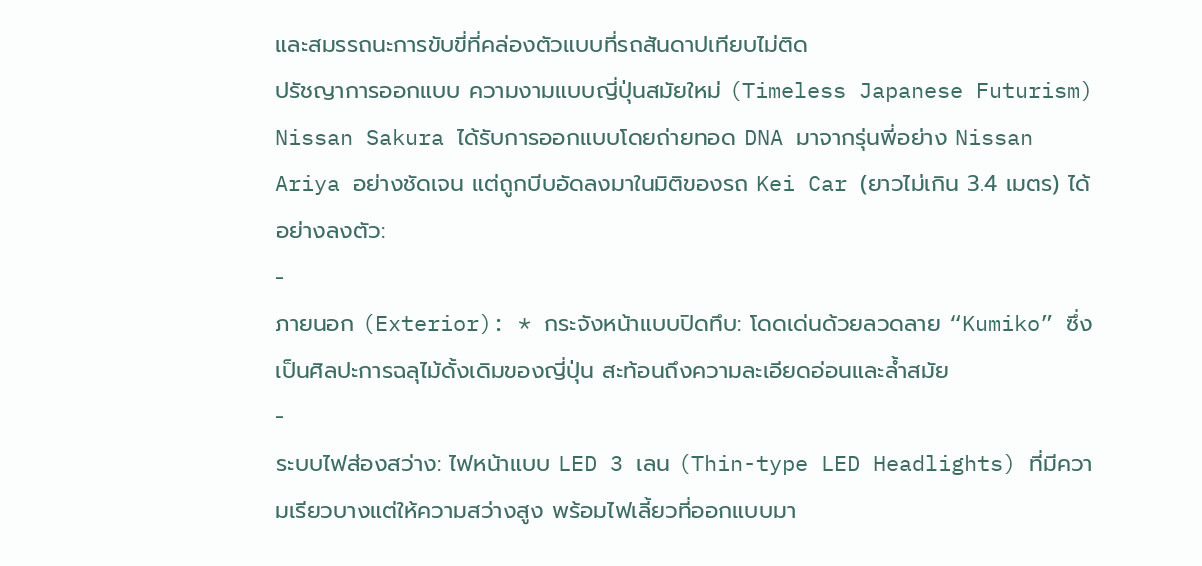และสมรรถนะการขับขี่ที่คล่องตัวแบบที่รถสันดาปเทียบไม่ติด
ปรัชญาการออกแบบ ความงามแบบญี่ปุ่นสมัยใหม่ (Timeless Japanese Futurism)
Nissan Sakura ได้รับการออกแบบโดยถ่ายทอด DNA มาจากรุ่นพี่อย่าง Nissan Ariya อย่างชัดเจน แต่ถูกบีบอัดลงมาในมิติของรถ Kei Car (ยาวไม่เกิน 3.4 เมตร) ได้อย่างลงตัว:
-
ภายนอก (Exterior): * กระจังหน้าแบบปิดทึบ: โดดเด่นด้วยลวดลาย “Kumiko” ซึ่งเป็นศิลปะการฉลุไม้ดั้งเดิมของญี่ปุ่น สะท้อนถึงความละเอียดอ่อนและล้ำสมัย
-
ระบบไฟส่องสว่าง: ไฟหน้าแบบ LED 3 เลน (Thin-type LED Headlights) ที่มีความเรียวบางแต่ให้ความสว่างสูง พร้อมไฟเลี้ยวที่ออกแบบมา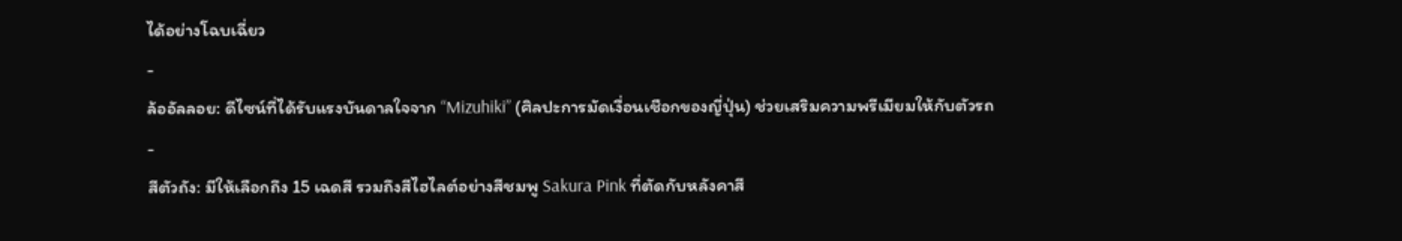ได้อย่างโฉบเฉี่ยว
-
ล้ออัลลอย: ดีไซน์ที่ได้รับแรงบันดาลใจจาก “Mizuhiki” (ศิลปะการมัดเงื่อนเชือกของญี่ปุ่น) ช่วยเสริมความพรีเมียมให้กับตัวรถ
-
สีตัวถัง: มีให้เลือกถึง 15 เฉดสี รวมถึงสีไฮไลต์อย่างสีชมพู Sakura Pink ที่ตัดกับหลังคาสี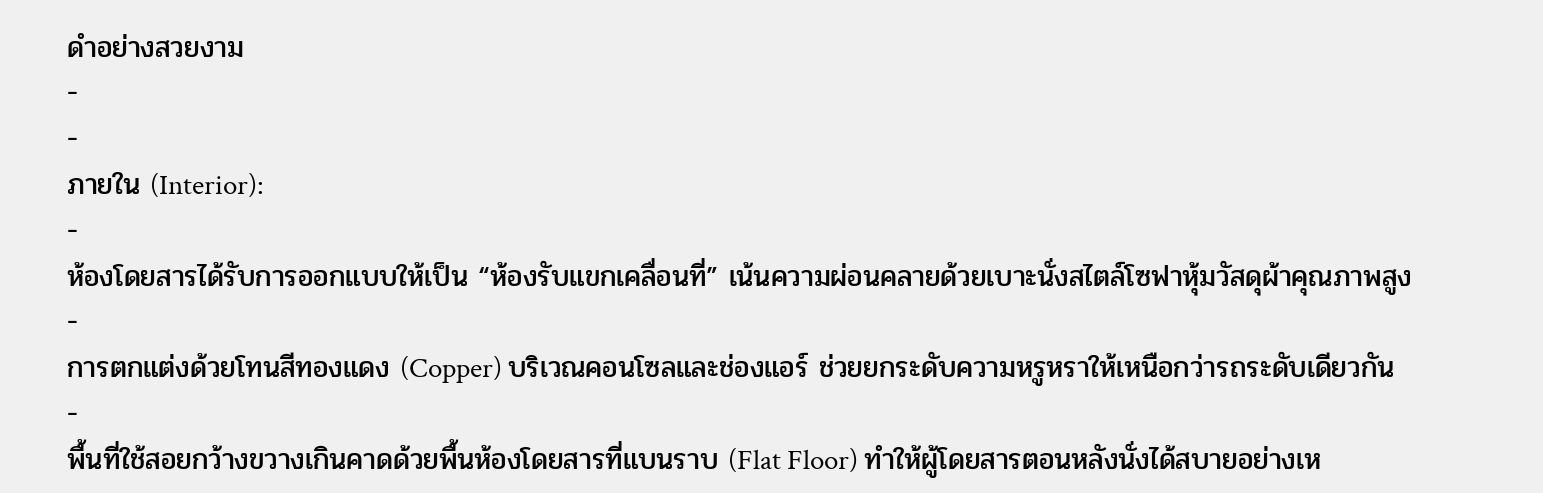ดำอย่างสวยงาม
-
-
ภายใน (Interior):
-
ห้องโดยสารได้รับการออกแบบให้เป็น “ห้องรับแขกเคลื่อนที่” เน้นความผ่อนคลายด้วยเบาะนั่งสไตล์โซฟาหุ้มวัสดุผ้าคุณภาพสูง
-
การตกแต่งด้วยโทนสีทองแดง (Copper) บริเวณคอนโซลและช่องแอร์ ช่วยยกระดับความหรูหราให้เหนือกว่ารถระดับเดียวกัน
-
พื้นที่ใช้สอยกว้างขวางเกินคาดด้วยพื้นห้องโดยสารที่แบนราบ (Flat Floor) ทำให้ผู้โดยสารตอนหลังนั่งได้สบายอย่างเห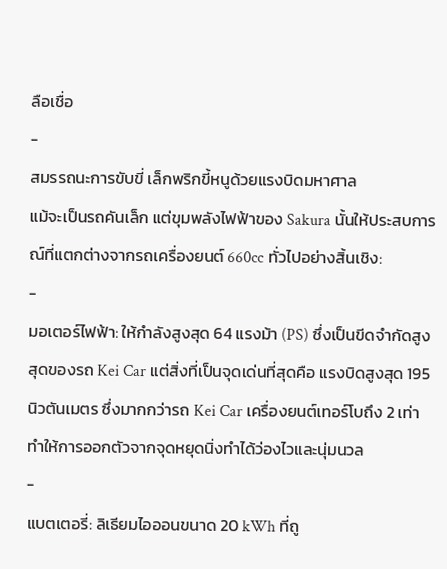ลือเชื่อ
-
สมรรถนะการขับขี่ เล็กพริกขี้หนูด้วยแรงบิดมหาศาล
แม้จะเป็นรถคันเล็ก แต่ขุมพลังไฟฟ้าของ Sakura นั้นให้ประสบการณ์ที่แตกต่างจากรถเครื่องยนต์ 660cc ทั่วไปอย่างสิ้นเชิง:
-
มอเตอร์ไฟฟ้า: ให้กำลังสูงสุด 64 แรงม้า (PS) ซึ่งเป็นขีดจำกัดสูงสุดของรถ Kei Car แต่สิ่งที่เป็นจุดเด่นที่สุดคือ แรงบิดสูงสุด 195 นิวตันเมตร ซึ่งมากกว่ารถ Kei Car เครื่องยนต์เทอร์โบถึง 2 เท่า ทำให้การออกตัวจากจุดหยุดนิ่งทำได้ว่องไวและนุ่มนวล
-
แบตเตอรี่: ลิเธียมไอออนขนาด 20 kWh ที่ถู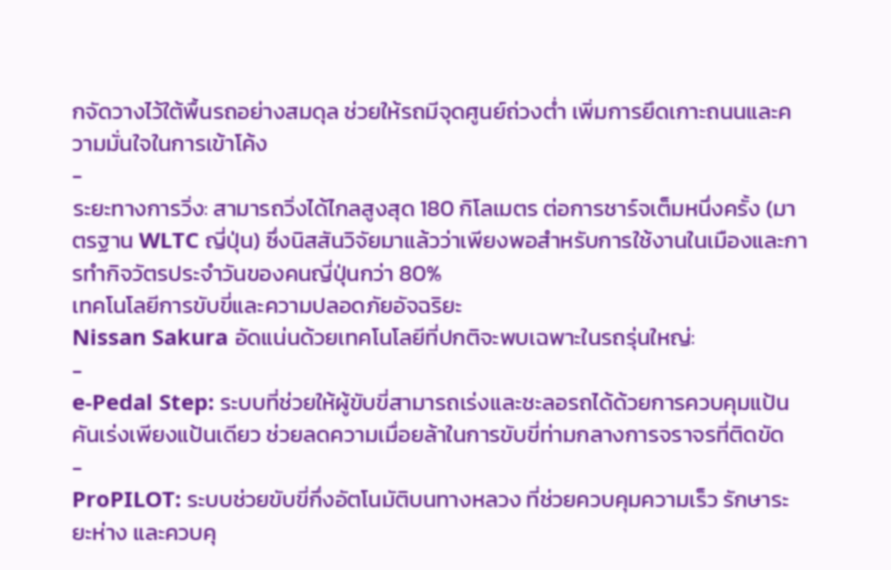กจัดวางไว้ใต้พื้นรถอย่างสมดุล ช่วยให้รถมีจุดศูนย์ถ่วงต่ำ เพิ่มการยึดเกาะถนนและความมั่นใจในการเข้าโค้ง
-
ระยะทางการวิ่ง: สามารถวิ่งได้ไกลสูงสุด 180 กิโลเมตร ต่อการชาร์จเต็มหนึ่งครั้ง (มาตรฐาน WLTC ญี่ปุ่น) ซึ่งนิสสันวิจัยมาแล้วว่าเพียงพอสำหรับการใช้งานในเมืองและการทำกิจวัตรประจำวันของคนญี่ปุ่นกว่า 80%
เทคโนโลยีการขับขี่และความปลอดภัยอัจฉริยะ
Nissan Sakura อัดแน่นด้วยเทคโนโลยีที่ปกติจะพบเฉพาะในรถรุ่นใหญ่:
-
e-Pedal Step: ระบบที่ช่วยให้ผู้ขับขี่สามารถเร่งและชะลอรถได้ด้วยการควบคุมแป้นคันเร่งเพียงแป้นเดียว ช่วยลดความเมื่อยล้าในการขับขี่ท่ามกลางการจราจรที่ติดขัด
-
ProPILOT: ระบบช่วยขับขี่กึ่งอัตโนมัติบนทางหลวง ที่ช่วยควบคุมความเร็ว รักษาระยะห่าง และควบคุ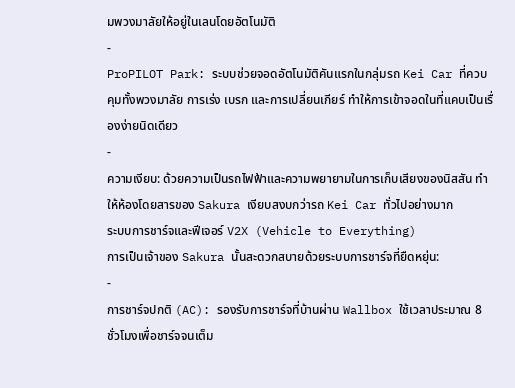มพวงมาลัยให้อยู่ในเลนโดยอัตโนมัติ
-
ProPILOT Park: ระบบช่วยจอดอัตโนมัติคันแรกในกลุ่มรถ Kei Car ที่ควบคุมทั้งพวงมาลัย การเร่ง เบรก และการเปลี่ยนเกียร์ ทำให้การเข้าจอดในที่แคบเป็นเรื่องง่ายนิดเดียว
-
ความเงียบ: ด้วยความเป็นรถไฟฟ้าและความพยายามในการเก็บเสียงของนิสสัน ทำให้ห้องโดยสารของ Sakura เงียบสงบกว่ารถ Kei Car ทั่วไปอย่างมาก
ระบบการชาร์จและฟีเจอร์ V2X (Vehicle to Everything)
การเป็นเจ้าของ Sakura นั้นสะดวกสบายด้วยระบบการชาร์จที่ยืดหยุ่น:
-
การชาร์จปกติ (AC): รองรับการชาร์จที่บ้านผ่าน Wallbox ใช้เวลาประมาณ 8 ชั่วโมงเพื่อชาร์จจนเต็ม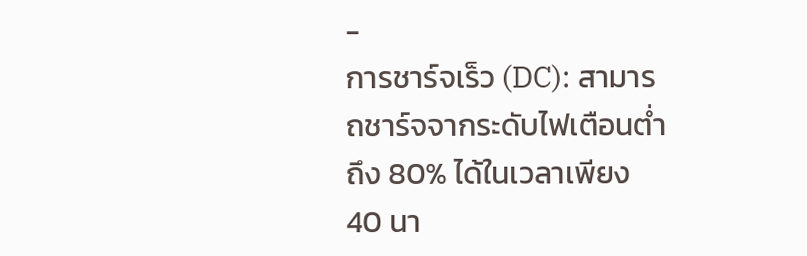-
การชาร์จเร็ว (DC): สามารถชาร์จจากระดับไฟเตือนต่ำถึง 80% ได้ในเวลาเพียง 40 นา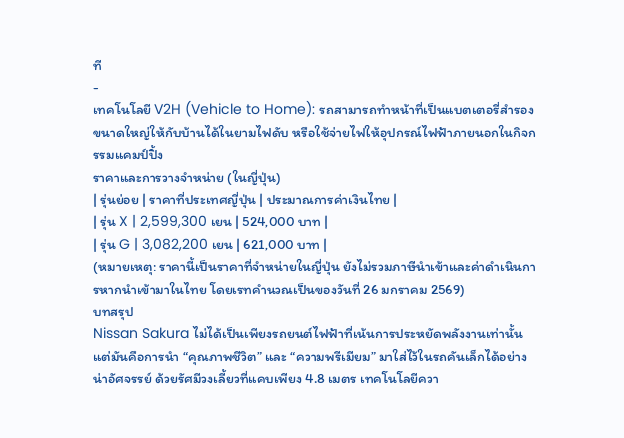ที
-
เทคโนโลยี V2H (Vehicle to Home): รถสามารถทำหน้าที่เป็นแบตเตอรี่สำรองขนาดใหญ่ให้กับบ้านได้ในยามไฟดับ หรือใช้จ่ายไฟให้อุปกรณ์ไฟฟ้าภายนอกในกิจกรรมแคมป์ปิ้ง
ราคาและการวางจำหน่าย (ในญี่ปุ่น)
| รุ่นย่อย | ราคาที่ประเทศญี่ปุ่น | ประมาณการค่าเงินไทย |
| รุ่น X | 2,599,300 เยน | 524,000 บาท |
| รุ่น G | 3,082,200 เยน | 621,000 บาท |
(หมายเหตุ: ราคานี้เป็นราคาที่จำหน่ายในญี่ปุ่น ยังไม่รวมภาษีนำเข้าและค่าดำเนินการหากนำเข้ามาในไทย โดยเรทคำนวณเป็นของวันที่ 26 มกราคม 2569)
บทสรุป
Nissan Sakura ไม่ได้เป็นเพียงรถยนต์ไฟฟ้าที่เน้นการประหยัดพลังงานเท่านั้น แต่มันคือการนำ “คุณภาพชีวิต” และ “ความพรีเมียม” มาใส่ไว้ในรถคันเล็กได้อย่างน่าอัศจรรย์ ด้วยรัศมีวงเลี้ยวที่แคบเพียง 4.8 เมตร เทคโนโลยีควา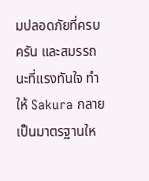มปลอดภัยที่ครบครัน และสมรรถนะที่แรงทันใจ ทำให้ Sakura กลายเป็นมาตรฐานให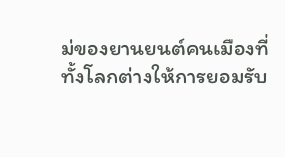ม่ของยานยนต์คนเมืองที่ทั้งโลกต่างให้การยอมรับ